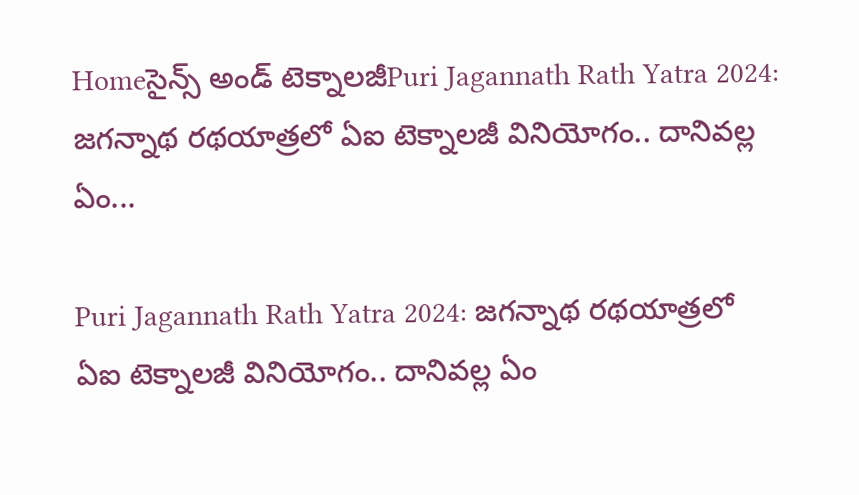Homeసైన్స్‌ అండ్‌ టెక్నాలజీPuri Jagannath Rath Yatra 2024: జగన్నాథ రథయాత్రలో ఏఐ టెక్నాలజీ వినియోగం.. దానివల్ల ఏం...

Puri Jagannath Rath Yatra 2024: జగన్నాథ రథయాత్రలో ఏఐ టెక్నాలజీ వినియోగం.. దానివల్ల ఏం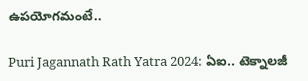ఉపయోగమంటే..

Puri Jagannath Rath Yatra 2024: ఏఐ.. టెక్నాలజీ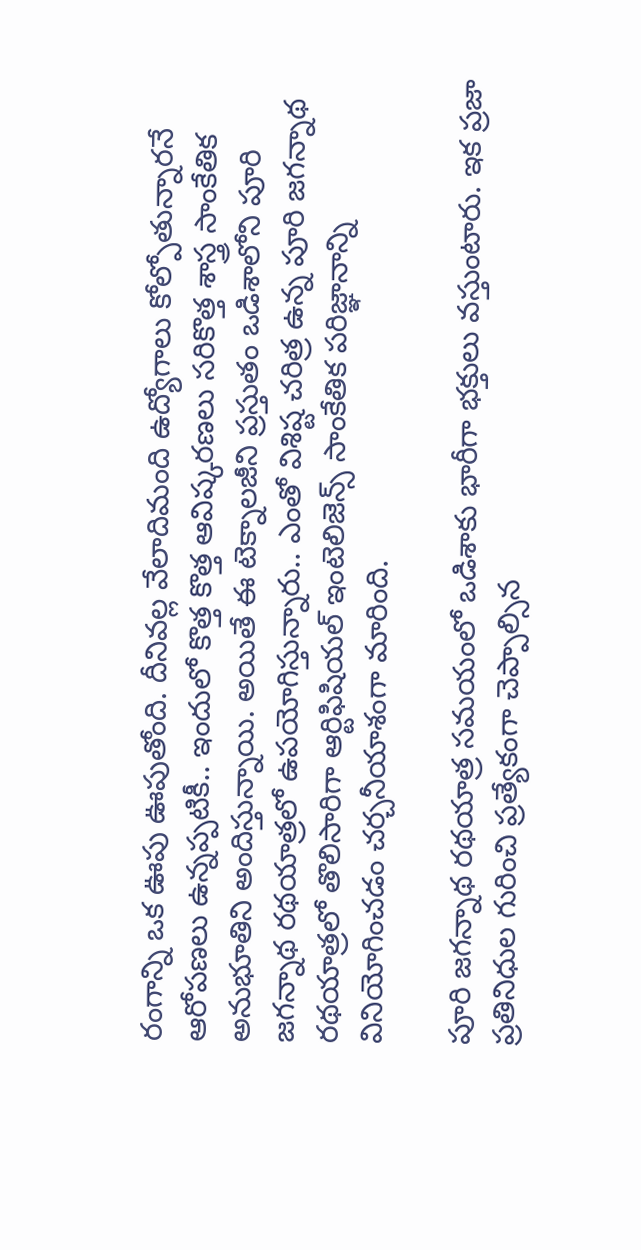రంగాన్ని ఒక ఊపు ఊపుతోంది. దీనివల్ల వేలాదిమంది ఉద్యోగాలు కోల్పోతున్నారనే ఆరోపణలు ఉన్నప్పటికీ.. ఇందులో కొత్త కొత్త ఆవిష్కరణలు సరికొత్త శాస్త్ర సాంకేతిక అనుభూతిని అందిస్తున్నాయి. అయితే ఈ టెక్నాలజీని ప్రస్తుతం ఒడిశాలోని పూరి జగన్నాథ రథయాత్రలో ఉపయోగిస్తున్నారు.. ఎంతో విశిష్ట చరిత్ర ఉన్న పూరి జగన్నాథ రథయాత్రలో తొలిసారిగా ఆర్టిఫిషియల్ ఇంటెలిజెన్స్ సాంకేతిక పరిజ్ఞానాన్ని వినియోగించడం చర్చనీయాశంగా మారింది.

పూరి జగన్నాథ రథయాత్ర సమయంలో ఒడిశాకు భారీగా భక్తులు వస్తుంటారు. ఇక ప్రజా ప్రతినిధుల గురించి ప్రత్యేకంగా చెప్పాల్సిన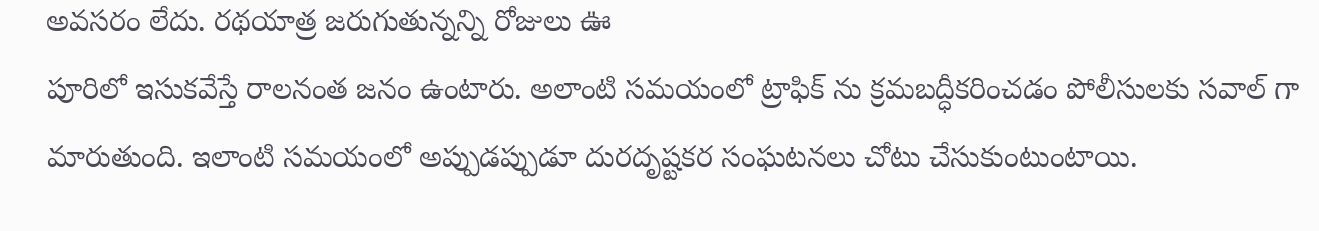అవసరం లేదు. రథయాత్ర జరుగుతున్నన్ని రోజులు ఊ
పూరిలో ఇసుకవేస్తే రాలనంత జనం ఉంటారు. అలాంటి సమయంలో ట్రాఫిక్ ను క్రమబద్ధీకరించడం పోలీసులకు సవాల్ గా మారుతుంది. ఇలాంటి సమయంలో అప్పుడప్పుడూ దురదృష్టకర సంఘటనలు చోటు చేసుకుంటుంటాయి.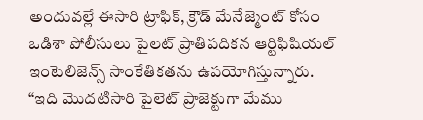అందువల్లే ఈసారి ట్రాఫిక్, క్రౌడ్ మేనేజ్మెంట్ కోసం ఒడిశా పోలీసులు పైలట్ ప్రాతిపదికన ఆర్టిఫిషియల్ ఇంటెలిజెన్స్ సాంకేతికతను ఉపయోగిస్తున్నారు. “ఇది మొదటిసారి పైలెట్ ప్రాజెక్టుగా మేము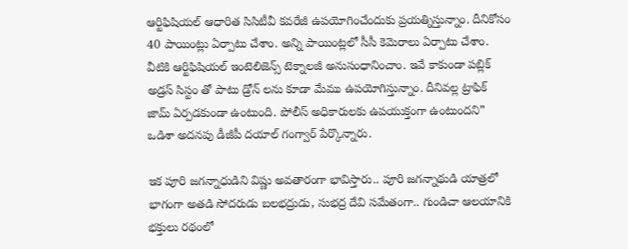ఆర్టిఫిషియల్ ఆధారిత సిసిటీవీ కవరేజీ ఉపయోగించేందుకు ప్రయత్నిస్తున్నాం. దీనికోసం 40 పాయింట్లు ఏర్పాటు చేశాం. అన్ని పాయింట్లలో సీసీ కెమెరాలు ఏర్పాటు చేశాం. వీటికి ఆర్టిఫిషియల్ ఇంటెలిజెన్స్ టెక్నాలజీ అనుసంధానించాం. ఇవే కాకుండా పబ్లిక్ అడ్రస్ సిస్టం తో పాటు డ్రోన్ లను కూడా మేము ఉపయోగిస్తున్నాం. దీనివల్ల ట్రాఫిక్ జామ్ ఏర్పడకుండా ఉంటుంది. పోలీస్ అధికారులకు ఉపయుక్తంగా ఉంటుందని” ఒడిశా అదనపు డీజీపీ దయాల్ గంగ్వార్ పేర్కొన్నారు.

ఇక పూరి జగన్నాధుడిని విష్ణు అవతారంగా భావిస్తారు.. పూరి జగన్నాథుడి యాత్రలో భాగంగా అతడి సోదరుడు బలభద్రుడు, సుభద్ర దేవి సమేతంగా.. గుండిచా ఆలయానికి భక్తులు రథంలో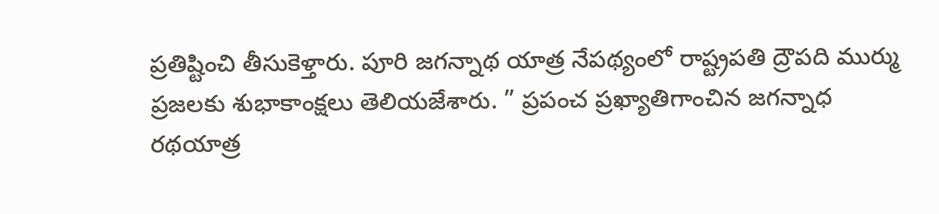ప్రతిష్టించి తీసుకెళ్తారు. పూరి జగన్నాథ యాత్ర నేపథ్యంలో రాష్ట్రపతి ద్రౌపది ముర్ము ప్రజలకు శుభాకాంక్షలు తెలియజేశారు. ” ప్రపంచ ప్రఖ్యాతిగాంచిన జగన్నాధ రథయాత్ర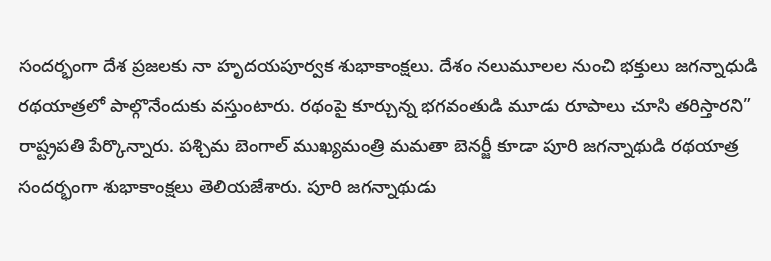సందర్భంగా దేశ ప్రజలకు నా హృదయపూర్వక శుభాకాంక్షలు. దేశం నలుమూలల నుంచి భక్తులు జగన్నాధుడి రథయాత్రలో పాల్గొనేందుకు వస్తుంటారు. రథంపై కూర్చున్న భగవంతుడి మూడు రూపాలు చూసి తరిస్తారని” రాష్ట్రపతి పేర్కొన్నారు. పశ్చిమ బెంగాల్ ముఖ్యమంత్రి మమతా బెనర్జీ కూడా పూరి జగన్నాథుడి రథయాత్ర సందర్భంగా శుభాకాంక్షలు తెలియజేశారు. పూరి జగన్నాథుడు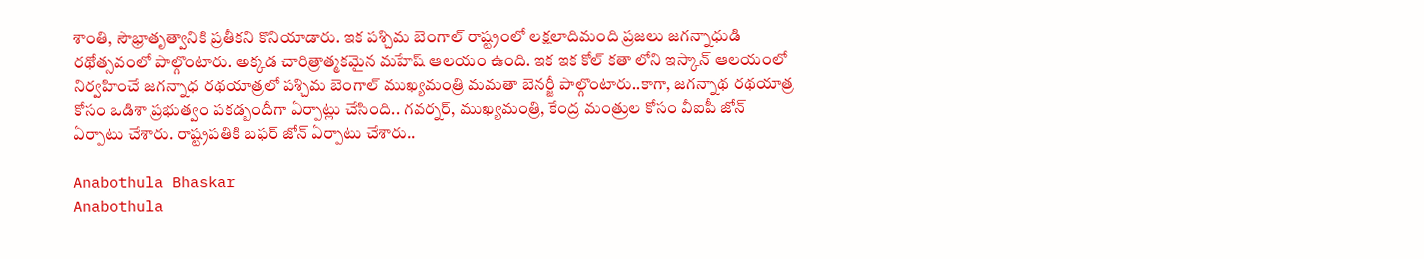శాంతి, సౌభ్రాతృత్వానికి ప్రతీకని కొనియాడారు. ఇక పశ్చిమ బెంగాల్ రాష్ట్రంలో లక్షలాదిమంది ప్రజలు జగన్నాధుడి రథోత్సవంలో పాల్గొంటారు. అక్కడ చారిత్రాత్మకమైన మహేష్ ఆలయం ఉంది. ఇక ఇక కోల్ కతా లోని ఇస్కాన్ ఆలయంలో నిర్వహించే జగన్నాధ రథయాత్రలో పశ్చిమ బెంగాల్ ముఖ్యమంత్రి మమతా బెనర్జీ పాల్గొంటారు..కాగా, జగన్నాథ రథయాత్ర కోసం ఒడిశా ప్రభుత్వం పకడ్బందీగా ఏర్పాట్లు చేసింది.. గవర్నర్, ముఖ్యమంత్రి, కేంద్ర మంత్రుల కోసం వీఐపీ జోన్ ఏర్పాటు చేశారు. రాష్ట్రపతికి బఫర్ జోన్ ఏర్పాటు చేశారు..

Anabothula Bhaskar
Anabothula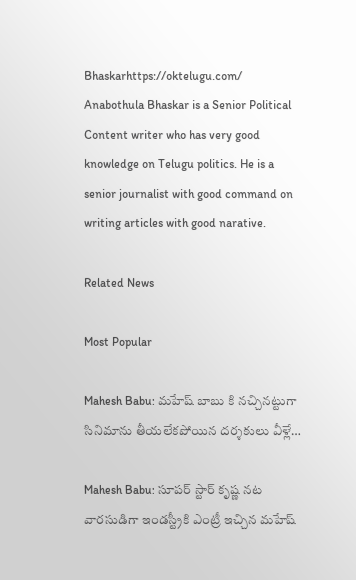Bhaskarhttps://oktelugu.com/
Anabothula Bhaskar is a Senior Political Content writer who has very good knowledge on Telugu politics. He is a senior journalist with good command on writing articles with good narative.

Related News

Most Popular

Mahesh Babu: మహేష్ బాబు కి నచ్చినట్టుగా సినిమాను తీయలేకపోయిన దర్శకులు వీళ్లే…

Mahesh Babu: సూపర్ స్టార్ కృష్ణ నట వారసుడిగా ఇండస్ట్రీకి ఎంట్రీ ఇచ్చిన మహేష్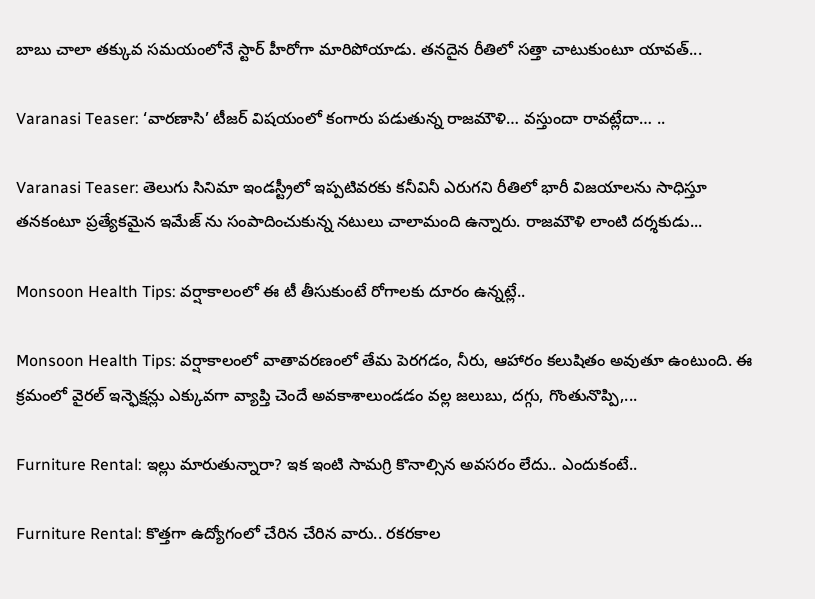బాబు చాలా తక్కువ సమయంలోనే స్టార్ హీరోగా మారిపోయాడు. తనదైన రీతిలో సత్తా చాటుకుంటూ యావత్...

Varanasi Teaser: ‘వారణాసి’ టీజర్ విషయంలో కంగారు పడుతున్న రాజమౌళి… వస్తుందా రావట్లేదా… ..

Varanasi Teaser: తెలుగు సినిమా ఇండస్ట్రీలో ఇప్పటివరకు కనీవినీ ఎరుగని రీతిలో భారీ విజయాలను సాధిస్తూ తనకంటూ ప్రత్యేకమైన ఇమేజ్ ను సంపాదించుకున్న నటులు చాలామంది ఉన్నారు. రాజమౌళి లాంటి దర్శకుడు...

Monsoon Health Tips: వర్షాకాలంలో ఈ టీ తీసుకుంటే రోగాలకు దూరం ఉన్నట్లే..

Monsoon Health Tips: వర్షాకాలంలో వాతావరణంలో తేమ పెరగడం, నీరు, ఆహారం కలుషితం అవుతూ ఉంటుంది. ఈ క్రమంలో వైరల్ ఇన్ఫెక్షన్లు ఎక్కువగా వ్యాప్తి చెందే అవకాశాలుండడం వల్ల జలుబు, దగ్గు, గొంతునొప్పి,...

Furniture Rental: ఇల్లు మారుతున్నారా? ఇక ఇంటి సామగ్రి కొనాల్సిన అవసరం లేదు.. ఎందుకంటే..

Furniture Rental: కొత్తగా ఉద్యోగంలో చేరిన చేరిన వారు.. రకరకాల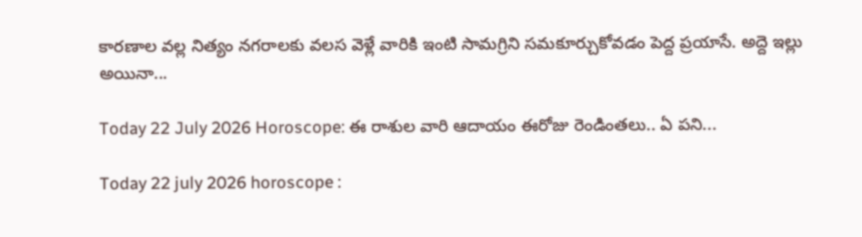కారణాల వల్ల నిత్యం నగరాలకు వలస వెళ్లే వారికి ఇంటి సామగ్రిని సమకూర్చుకోవడం పెద్ద ప్రయాసే. అద్దె ఇల్లు అయినా...

Today 22 July 2026 Horoscope: ఈ రాశుల వారి ఆదాయం ఈరోజు రెండింతలు.. ఏ పని...

Today 22 july 2026 horoscope :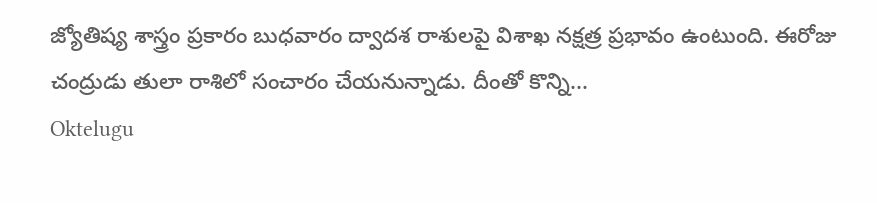జ్యోతిష్య శాస్త్రం ప్రకారం బుధవారం ద్వాదశ రాశులపై విశాఖ నక్షత్ర ప్రభావం ఉంటుంది. ఈరోజు చంద్రుడు తులా రాశిలో సంచారం చేయనున్నాడు. దీంతో కొన్ని...
Oktelugu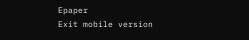Epaper
Exit mobile version